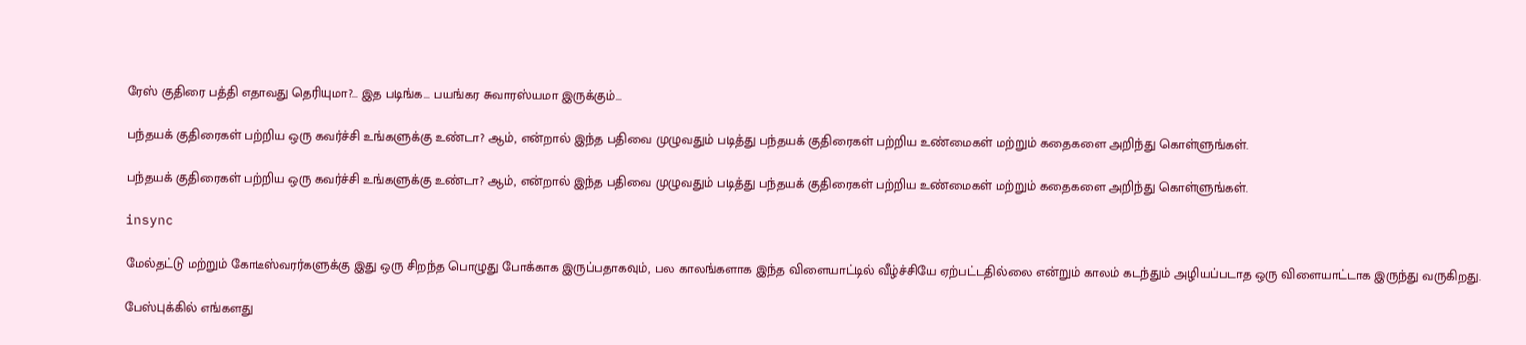ரேஸ் குதிரை பத்தி எதாவது தெரியுமா?... இத படிங்க... பயங்கர சுவாரஸ்யமா இருக்கும்...

பந்தயக் குதிரைகள் பற்றிய ஒரு கவர்ச்சி உங்களுக்கு உண்டா? ஆம், என்றால் இந்த பதிவை முழுவதும் படித்து பந்தயக் குதிரைகள் பற்றிய உண்மைகள் மற்றும் கதைகளை அறிந்து கொள்ளுங்கள்.

பந்தயக் குதிரைகள் பற்றிய ஒரு கவர்ச்சி உங்களுக்கு உண்டா? ஆம், என்றால் இந்த பதிவை முழுவதும் படித்து பந்தயக் குதிரைகள் பற்றிய உண்மைகள் மற்றும் கதைகளை அறிந்து கொள்ளுங்கள்.

insync

மேல்தட்டு மற்றும் கோடீஸ்வரர்களுக்கு இது ஒரு சிறந்த பொழுது போக்காக இருப்பதாகவும், பல காலங்களாக இந்த விளையாட்டில் வீழ்ச்சியே ஏற்பட்டதில்லை என்றும் காலம் கடந்தும் அழியப்படாத ஒரு விளையாட்டாக இருந்து வருகிறது.

பேஸ்புக்கில் எங்களது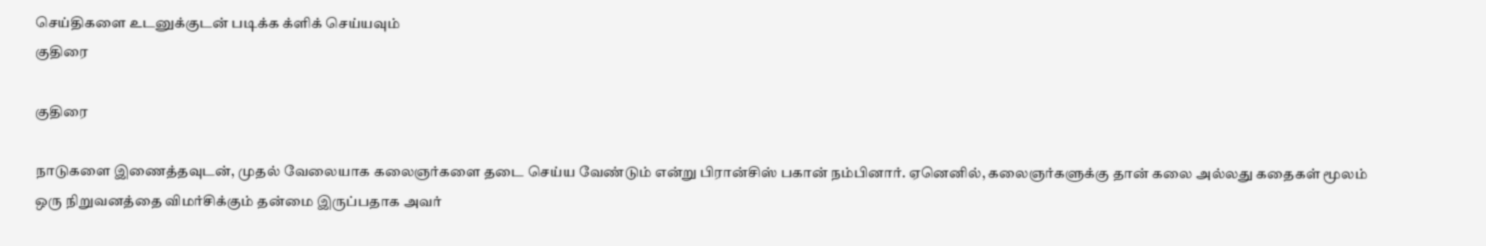செய்திகளை உடனுக்குடன் படிக்க க்ளிக் செய்யவும்
குதிரை

குதிரை

நாடுகளை இணைத்தவுடன், முதல் வேலையாக கலைஞர்களை தடை செய்ய வேண்டும் என்று பிரான்சிஸ் பகான் நம்பினார். ஏனெனில், கலைஞர்களுக்கு தான் கலை அல்லது கதைகள் மூலம் ஒரு நிறுவனத்தை விமர்சிக்கும் தன்மை இருப்பதாக அவர்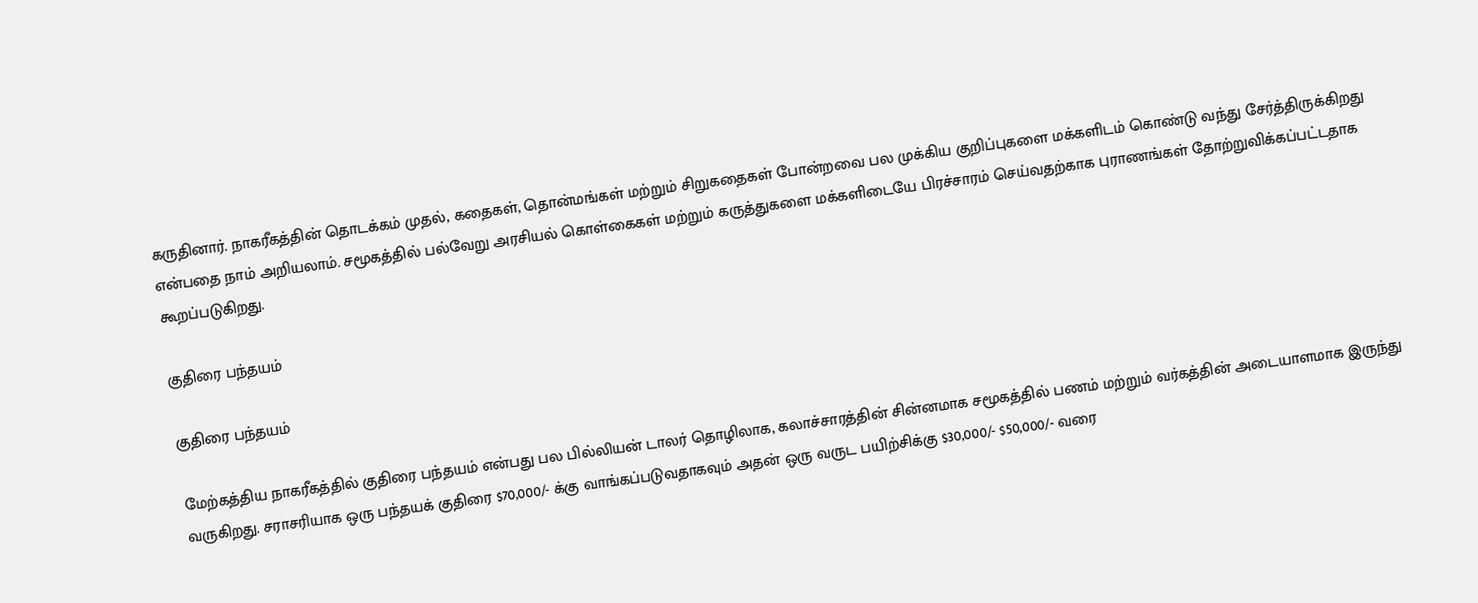கருதினார். நாகரீகத்தின் தொடக்கம் முதல், கதைகள், தொன்மங்கள் மற்றும் சிறுகதைகள் போன்றவை பல முக்கிய குறிப்புகளை மக்களிடம் கொண்டு வந்து சேர்த்திருக்கிறது என்பதை நாம் அறியலாம். சமூகத்தில் பல்வேறு அரசியல் கொள்கைகள் மற்றும் கருத்துகளை மக்களிடையே பிரச்சாரம் செய்வதற்காக புராணங்கள் தோற்றுவிக்கப்பட்டதாக கூறப்படுகிறது.

குதிரை பந்தயம்

குதிரை பந்தயம்

மேற்கத்திய நாகரீகத்தில் குதிரை பந்தயம் என்பது பல பில்லியன் டாலர் தொழிலாக, கலாச்சாரத்தின் சின்னமாக சமூகத்தில் பணம் மற்றும் வர்கத்தின் அடையாளமாக இருந்து வருகிறது. சராசரியாக ஒரு பந்தயக் குதிரை $70,000/- க்கு வாங்கப்படுவதாகவும் அதன் ஒரு வருட பயிற்சிக்கு $30,000/- $50,000/- வரை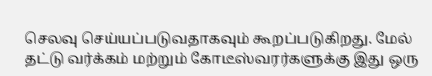செலவு செய்யப்படுவதாகவும் கூறப்படுகிறது. மேல் தட்டு வர்க்கம் மற்றும் கோடீஸ்வரர்களுக்கு இது ஒரு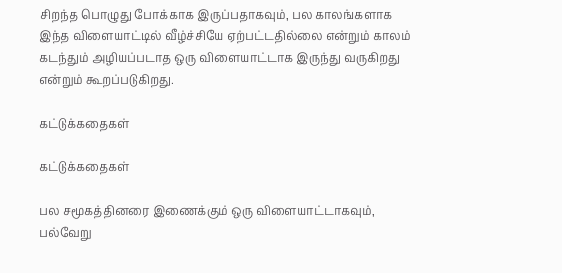சிறந்த பொழுது போக்காக இருப்பதாகவும், பல காலங்களாக இந்த விளையாட்டில் வீழ்ச்சியே ஏற்பட்டதில்லை என்றும் காலம் கடந்தும் அழியப்படாத ஒரு விளையாட்டாக இருந்து வருகிறது என்றும் கூறப்படுகிறது.

கட்டுக்கதைகள்

கட்டுக்கதைகள்

பல சமூகத்தினரை இணைக்கும் ஒரு விளையாட்டாகவும், பல்வேறு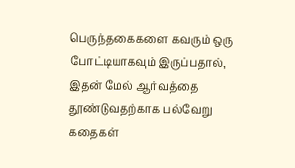பெருந்தகைகளை கவரும் ஒரு போட்டியாகவும் இருப்பதால், இதன் மேல் ஆர்வத்தை தூண்டுவதற்காக பல்வேறு கதைகள்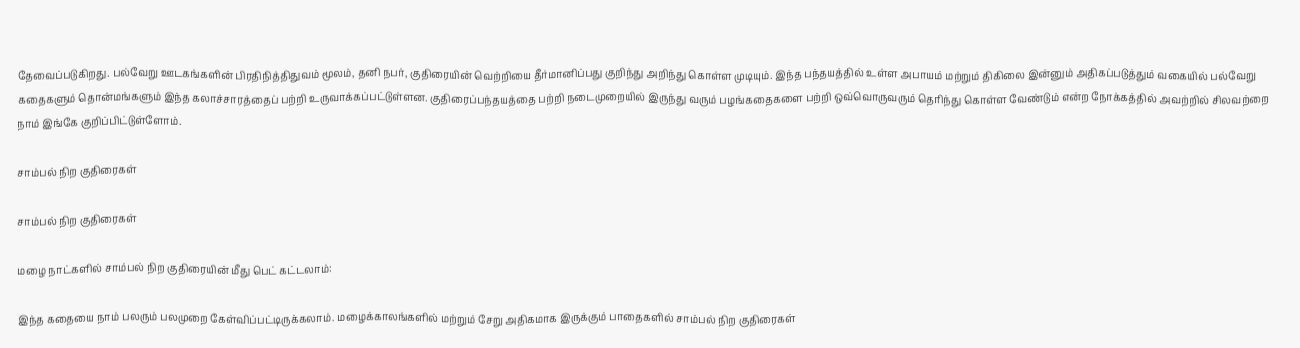தேவைப்படுகிறது. பல்வேறு ஊடகங்களின் பிரதிநித்திதுவம் மூலம், தனி நபர், குதிரையின் வெற்றியை தீர்மானிப்பது குறிந்து அறிந்து கொள்ள முடியும். இந்த பந்தயத்தில் உள்ள அபாயம் மற்றும் திகிலை இன்னும் அதிகப்படுத்தும் வகையில் பல்வேறு கதைகளும் தொன்மங்களும் இந்த கலாச்சாரத்தைப் பற்றி உருவாக்கப்பட்டுள்ளன. குதிரைப்பந்தயத்தை பற்றி நடைமுறையில் இருந்து வரும் பழங்கதைகளை பற்றி ஒவ்வொருவரும் தெரிந்து கொள்ள வேண்டும் என்ற நோக்கத்தில் அவற்றில் சிலவற்றை நாம் இங்கே குறிப்பிட்டுள்ளோம்.

சாம்பல் நிற குதிரைகள்

சாம்பல் நிற குதிரைகள்

மழை நாட்களில் சாம்பல் நிற குதிரையின் மீது பெட் கட்டலாம்:

இந்த கதையை நாம் பலரும் பலமுறை கேள்விப்பட்டிருக்கலாம். மழைக்காலங்களில் மற்றும் சேறு அதிகமாக இருக்கும் பாதைகளில் சாம்பல் நிற குதிரைகள்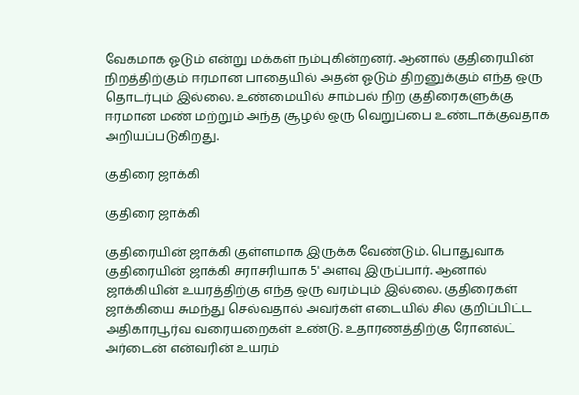வேகமாக ஓடும் என்று மக்கள் நம்புகின்றனர். ஆனால் குதிரையின் நிறத்திற்கும் ஈரமான பாதையில் அதன் ஓடும் திறனுக்கும் எந்த ஒரு தொடர்பும் இல்லை. உண்மையில் சாம்பல் நிற குதிரைகளுக்கு ஈரமான மண் மற்றும் அந்த சூழல் ஒரு வெறுப்பை உண்டாக்குவதாக அறியப்படுகிறது.

குதிரை ஜாக்கி

குதிரை ஜாக்கி

குதிரையின் ஜாக்கி குள்ளமாக இருக்க வேண்டும். பொதுவாக குதிரையின் ஜாக்கி சராசரியாக 5' அளவு இருப்பார். ஆனால் ஜாக்கியின் உயரத்திற்கு எந்த ஒரு வரம்பும் இல்லை. குதிரைகள் ஜாக்கியை சுமந்து செல்வதால் அவர்கள் எடையில் சில குறிப்பிட்ட அதிகாரபூர்வ வரையறைகள் உண்டு. உதாரணத்திற்கு ரோனல்ட் அர்டைன் என்வரின் உயரம்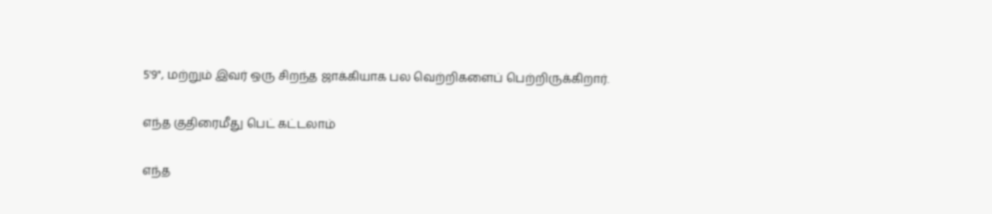5'9", மற்றும் இவர் ஒரு சிறந்த ஜாக்கியாக பல வெற்றிகளைப் பெற்றிருக்கிறார்.

எந்த குதிரைமீது பெட் கட்டலாம்

எந்த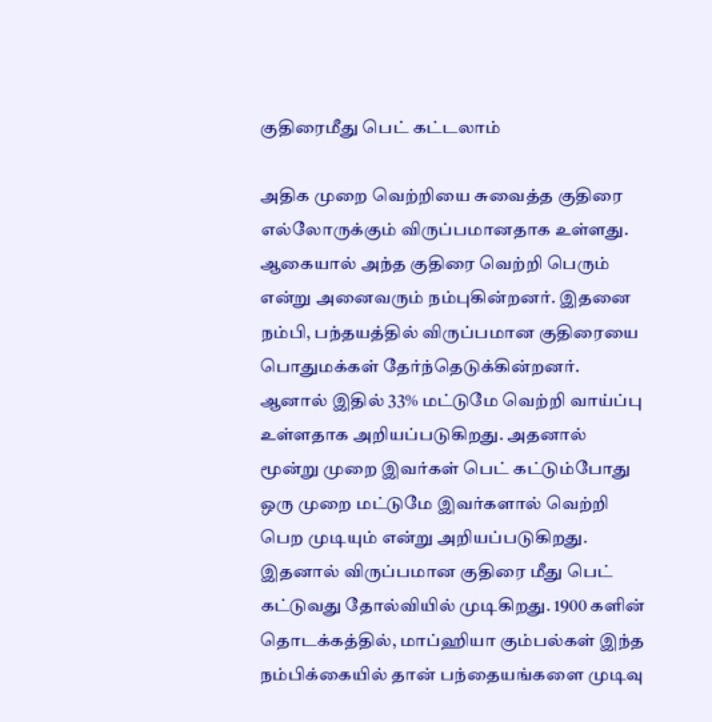குதிரைமீது பெட் கட்டலாம்

அதிக முறை வெற்றியை சுவைத்த குதிரை எல்லோருக்கும் விருப்பமானதாக உள்ளது. ஆகையால் அந்த குதிரை வெற்றி பெரும் என்று அனைவரும் நம்புகின்றனர். இதனை நம்பி, பந்தயத்தில் விருப்பமான குதிரையை பொதுமக்கள் தேர்ந்தெடுக்கின்றனர். ஆனால் இதில் 33% மட்டுமே வெற்றி வாய்ப்பு உள்ளதாக அறியப்படுகிறது. அதனால் மூன்று முறை இவர்கள் பெட் கட்டும்போது ஒரு முறை மட்டுமே இவர்களால் வெற்றி பெற முடியும் என்று அறியப்படுகிறது. இதனால் விருப்பமான குதிரை மீது பெட் கட்டுவது தோல்வியில் முடிகிறது. 1900 களின் தொடக்கத்தில், மாப்ஹியா கும்பல்கள் இந்த நம்பிக்கையில் தான் பந்தையங்களை முடிவு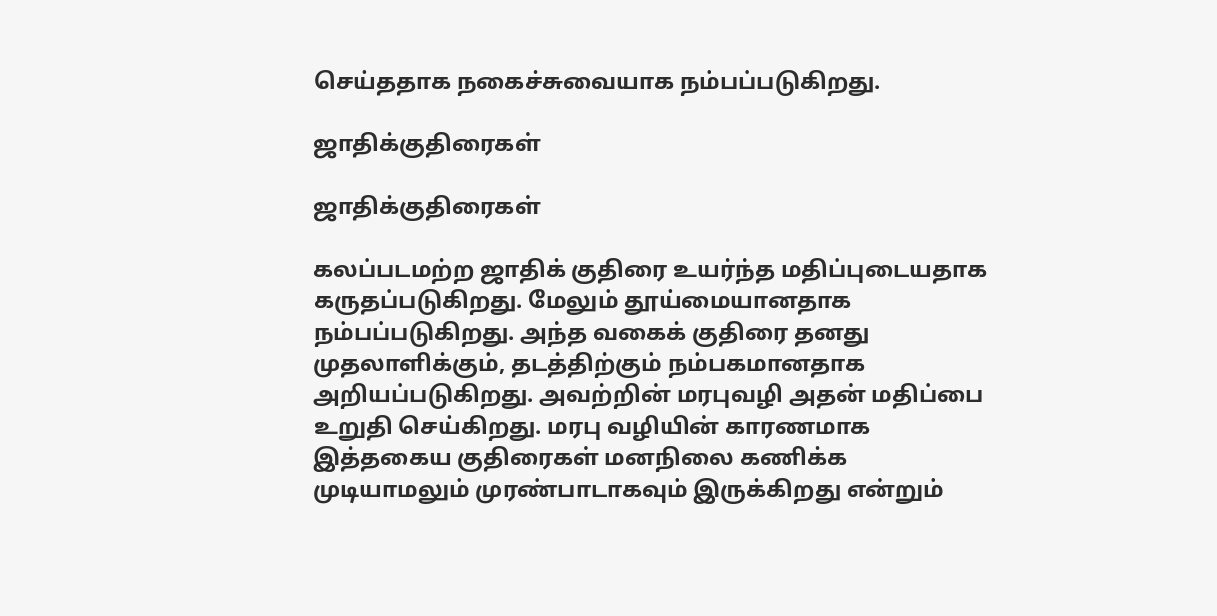செய்ததாக நகைச்சுவையாக நம்பப்படுகிறது.

ஜாதிக்குதிரைகள்

ஜாதிக்குதிரைகள்

கலப்படமற்ற ஜாதிக் குதிரை உயர்ந்த மதிப்புடையதாக கருதப்படுகிறது. மேலும் தூய்மையானதாக நம்பப்படுகிறது. அந்த வகைக் குதிரை தனது முதலாளிக்கும், தடத்திற்கும் நம்பகமானதாக அறியப்படுகிறது. அவற்றின் மரபுவழி அதன் மதிப்பை உறுதி செய்கிறது. மரபு வழியின் காரணமாக இத்தகைய குதிரைகள் மனநிலை கணிக்க முடியாமலும் முரண்பாடாகவும் இருக்கிறது என்றும்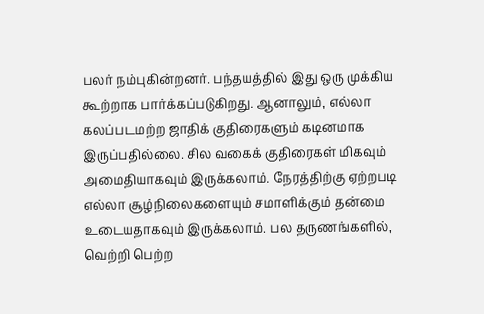பலர் நம்புகின்றனர். பந்தயத்தில் இது ஒரு முக்கிய கூற்றாக பார்க்கப்படுகிறது. ஆனாலும், எல்லா கலப்படமற்ற ஜாதிக் குதிரைகளும் கடினமாக இருப்பதில்லை. சில வகைக் குதிரைகள் மிகவும் அமைதியாகவும் இருக்கலாம். நேரத்திற்கு ஏற்றபடி எல்லா சூழ்நிலைகளையும் சமாளிக்கும் தன்மை உடையதாகவும் இருக்கலாம். பல தருணங்களில், வெற்றி பெற்ற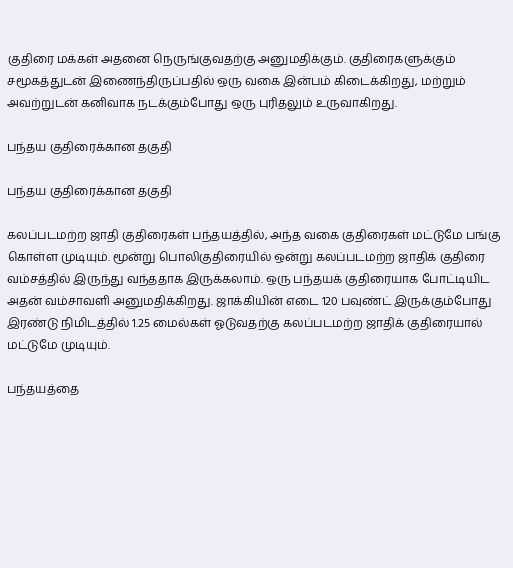குதிரை மக்கள் அதனை நெருங்குவதற்கு அனுமதிக்கும். குதிரைகளுக்கும் சமூகத்துடன் இணைந்திருப்பதில் ஒரு வகை இன்பம் கிடைக்கிறது, மற்றும் அவற்றுடன் கனிவாக நடக்கும்போது ஒரு புரிதலும் உருவாகிறது.

பந்தய குதிரைக்கான தகுதி

பந்தய குதிரைக்கான தகுதி

கலப்படமற்ற ஜாதி குதிரைகள் பந்தயத்தில், அந்த வகை குதிரைகள் மட்டுமே பங்கு கொள்ள முடியும். மூன்று பொலிகுதிரையில் ஒன்று கலப்படமற்ற ஜாதிக் குதிரை வம்சத்தில் இருந்து வந்ததாக இருக்கலாம். ஒரு பந்தயக் குதிரையாக போட்டியிட அதன் வம்சாவளி அனுமதிக்கிறது. ஜாக்கியின் எடை 120 பவுண்ட் இருக்கும்போது இரண்டு நிமிடத்தில் 1.25 மைல்கள் ஓடுவதற்கு கலப்படமற்ற ஜாதிக் குதிரையால் மட்டுமே முடியும்.

பந்தயத்தை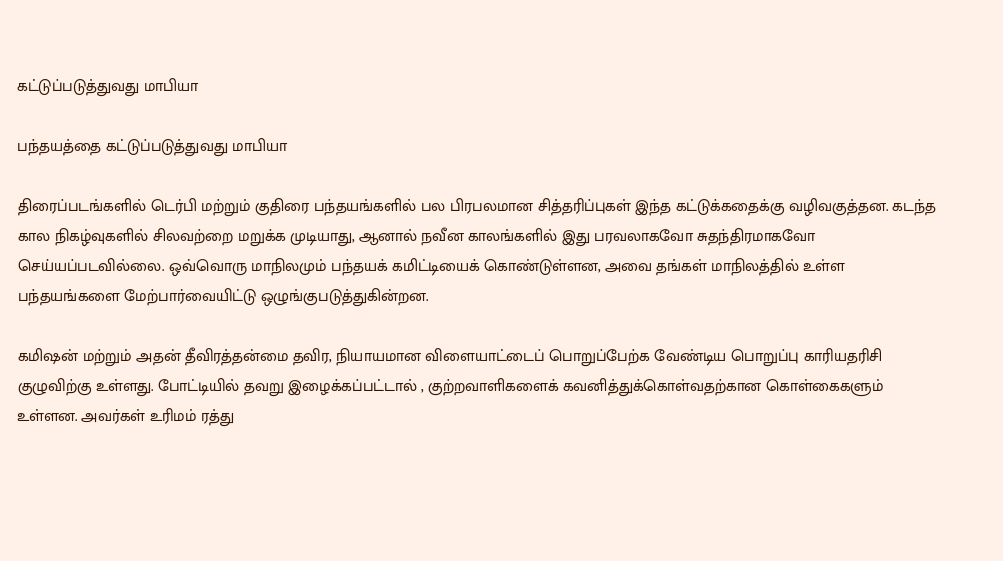கட்டுப்படுத்துவது மாபியா

பந்தயத்தை கட்டுப்படுத்துவது மாபியா

திரைப்படங்களில் டெர்பி மற்றும் குதிரை பந்தயங்களில் பல பிரபலமான சித்தரிப்புகள் இந்த கட்டுக்கதைக்கு வழிவகுத்தன. கடந்த கால நிகழ்வுகளில் சிலவற்றை மறுக்க முடியாது, ஆனால் நவீன காலங்களில் இது பரவலாகவோ சுதந்திரமாகவோ செய்யப்படவில்லை. ஒவ்வொரு மாநிலமும் பந்தயக் கமிட்டியைக் கொண்டுள்ளன, அவை தங்கள் மாநிலத்தில் உள்ள பந்தயங்களை மேற்பார்வையிட்டு ஒழுங்குபடுத்துகின்றன.

கமிஷன் மற்றும் அதன் தீவிரத்தன்மை தவிர, நியாயமான விளையாட்டைப் பொறுப்பேற்க வேண்டிய பொறுப்பு காரியதரிசி குழுவிற்கு உள்ளது. போட்டியில் தவறு இழைக்கப்பட்டால் , குற்றவாளிகளைக் கவனித்துக்கொள்வதற்கான கொள்கைகளும் உள்ளன. அவர்கள் உரிமம் ரத்து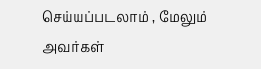செய்யப்படலாம் , மேலும் அவர்கள்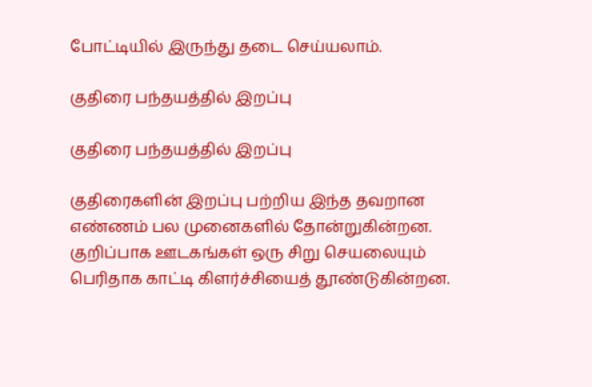போட்டியில் இருந்து தடை செய்யலாம்.

குதிரை பந்தயத்தில் இறப்பு

குதிரை பந்தயத்தில் இறப்பு

குதிரைகளின் இறப்பு பற்றிய இந்த தவறான எண்ணம் பல முனைகளில் தோன்றுகின்றன. குறிப்பாக ஊடகங்கள் ஒரு சிறு செயலையும் பெரிதாக காட்டி கிளர்ச்சியைத் தூண்டுகின்றன.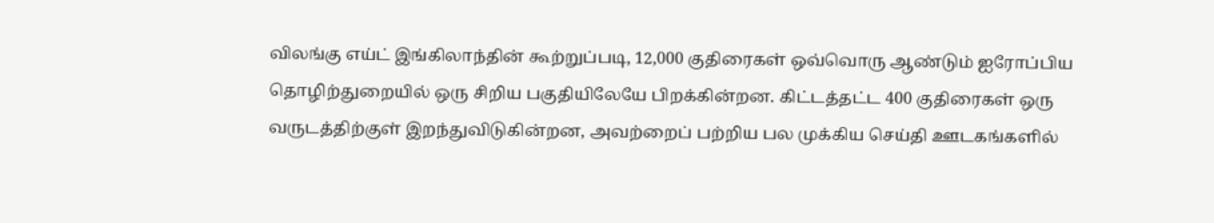விலங்கு எய்ட் இங்கிலாந்தின் கூற்றுப்படி, 12,000 குதிரைகள் ஒவ்வொரு ஆண்டும் ஐரோப்பிய தொழிற்துறையில் ஒரு சிறிய பகுதியிலேயே பிறக்கின்றன. கிட்டத்தட்ட 400 குதிரைகள் ஒரு வருடத்திற்குள் இறந்துவிடுகின்றன, அவற்றைப் பற்றிய பல முக்கிய செய்தி ஊடகங்களில்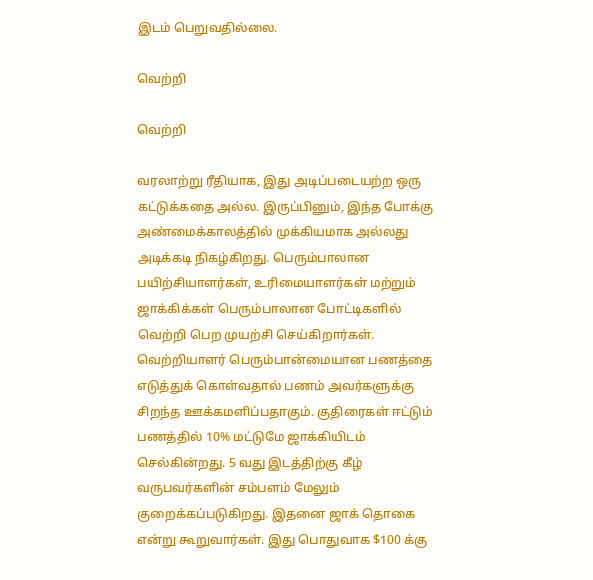இடம் பெறுவதில்லை.

வெற்றி

வெற்றி

வரலாற்று ரீதியாக, இது அடிப்படையற்ற ஒரு கட்டுக்கதை அல்ல. இருப்பினும், இந்த போக்கு அண்மைக்காலத்தில் முக்கியமாக அல்லது அடிக்கடி நிகழ்கிறது. பெரும்பாலான பயிற்சியாளர்கள், உரிமையாளர்கள் மற்றும் ஜாக்கிக்கள் பெரும்பாலான போட்டிகளில் வெற்றி பெற முயற்சி செய்கிறார்கள். வெற்றியாளர் பெரும்பான்மையான பணத்தை எடுத்துக் கொள்வதால் பணம் அவர்களுக்கு சிறந்த ஊக்கமளிப்பதாகும். குதிரைகள் ஈட்டும் பணத்தில் 10% மட்டுமே ஜாக்கியிடம் செல்கின்றது. 5 வது இடத்திற்கு கீழ் வருபவர்களின் சம்பளம் மேலும் குறைக்கப்படுகிறது. இதனை ஜாக் தொகை என்று கூறுவார்கள். இது பொதுவாக $100 க்கு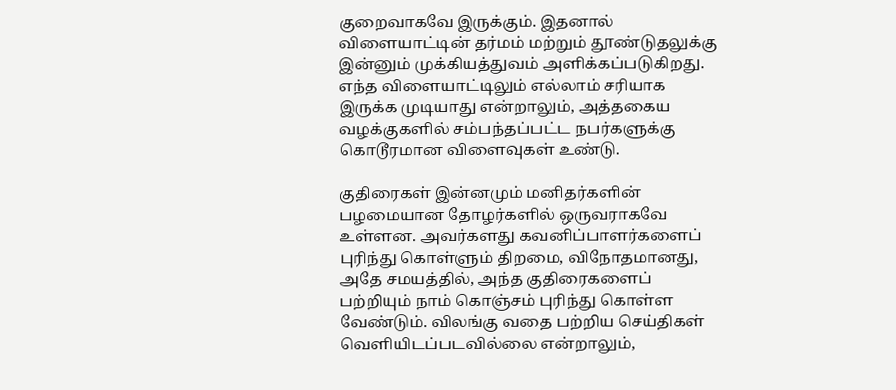குறைவாகவே இருக்கும். இதனால் விளையாட்டின் தர்மம் மற்றும் தூண்டுதலுக்கு இன்னும் முக்கியத்துவம் அளிக்கப்படுகிறது. எந்த விளையாட்டிலும் எல்லாம் சரியாக இருக்க முடியாது என்றாலும், அத்தகைய வழக்குகளில் சம்பந்தப்பட்ட நபர்களுக்கு கொடூரமான விளைவுகள் உண்டு.

குதிரைகள் இன்னமும் மனிதர்களின் பழமையான தோழர்களில் ஒருவராகவே உள்ளன. அவர்களது கவனிப்பாளர்களைப் புரிந்து கொள்ளும் திறமை, விநோதமானது, அதே சமயத்தில், அந்த குதிரைகளைப் பற்றியும் நாம் கொஞ்சம் புரிந்து கொள்ள வேண்டும். விலங்கு வதை பற்றிய செய்திகள் வெளியிடப்படவில்லை என்றாலும்,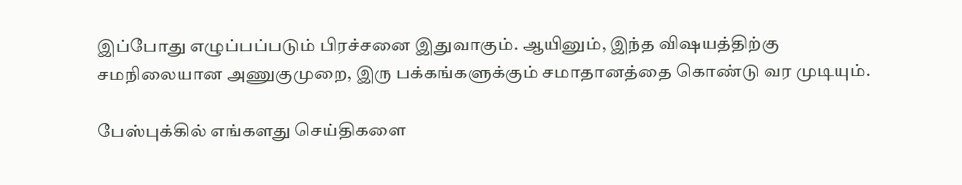இப்போது எழுப்பப்படும் பிரச்சனை இதுவாகும். ஆயினும், இந்த விஷயத்திற்கு சமநிலையான அணுகுமுறை, இரு பக்கங்களுக்கும் சமாதானத்தை கொண்டு வர முடியும்.

பேஸ்புக்கில் எங்களது செய்திகளை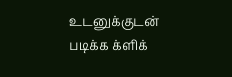உடனுக்குடன் படிக்க க்ளிக்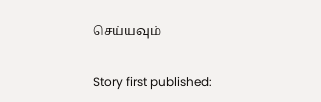செய்யவும்

Story first published: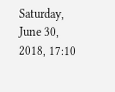Saturday, June 30, 2018, 17:10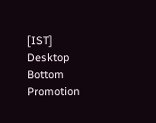[IST]
Desktop Bottom Promotion